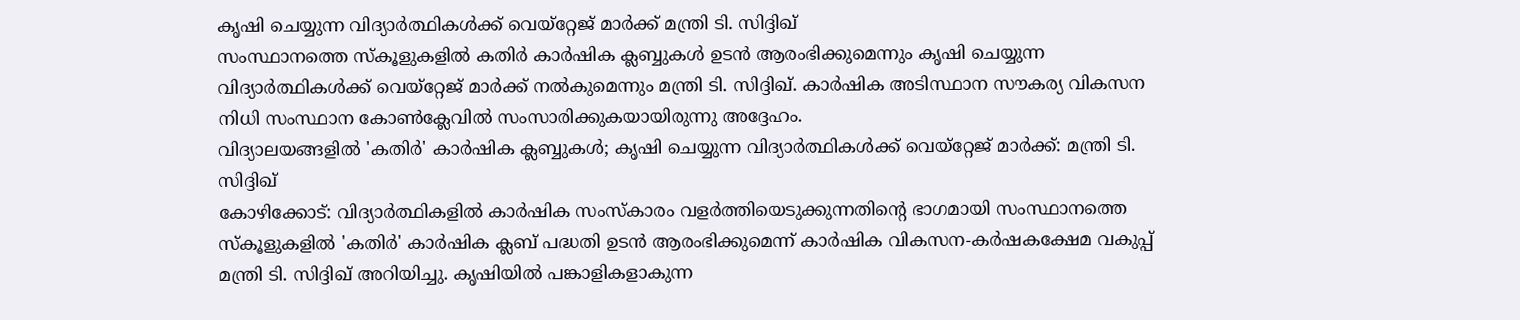കൃഷി ചെയ്യുന്ന വിദ്യാർത്ഥികൾക്ക് വെയ്റ്റേജ് മാർക്ക് മന്ത്രി ടി. സിദ്ദിഖ്
സംസ്ഥാനത്തെ സ്കൂളുകളിൽ കതിർ കാർഷിക ക്ലബ്ബുകൾ ഉടൻ ആരംഭിക്കുമെന്നും കൃഷി ചെയ്യുന്ന വിദ്യാർത്ഥികൾക്ക് വെയ്റ്റേജ് മാർക്ക് നൽകുമെന്നും മന്ത്രി ടി. സിദ്ദിഖ്. കാർഷിക അടിസ്ഥാന സൗകര്യ വികസന നിധി സംസ്ഥാന കോൺക്ലേവിൽ സംസാരിക്കുകയായിരുന്നു അദ്ദേഹം.
വിദ്യാലയങ്ങളിൽ 'കതിർ' കാർഷിക ക്ലബ്ബുകൾ; കൃഷി ചെയ്യുന്ന വിദ്യാർത്ഥികൾക്ക് വെയ്റ്റേജ് മാർക്ക്: മന്ത്രി ടി. സിദ്ദിഖ്
കോഴിക്കോട്: വിദ്യാർത്ഥികളിൽ കാർഷിക സംസ്കാരം വളർത്തിയെടുക്കുന്നതിന്റെ ഭാഗമായി സംസ്ഥാനത്തെ സ്കൂളുകളിൽ 'കതിർ' കാർഷിക ക്ലബ് പദ്ധതി ഉടൻ ആരംഭിക്കുമെന്ന് കാർഷിക വികസന-കർഷകക്ഷേമ വകുപ്പ് മന്ത്രി ടി. സിദ്ദിഖ് അറിയിച്ചു. കൃഷിയിൽ പങ്കാളികളാകുന്ന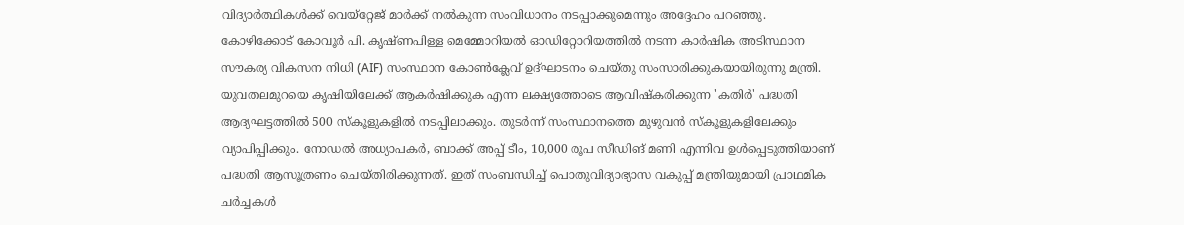വിദ്യാർത്ഥികൾക്ക് വെയ്റ്റേജ് മാർക്ക് നൽകുന്ന സംവിധാനം നടപ്പാക്കുമെന്നും അദ്ദേഹം പറഞ്ഞു. കോഴിക്കോട് കോവൂർ പി. കൃഷ്ണപിള്ള മെമ്മോറിയൽ ഓഡിറ്റോറിയത്തിൽ നടന്ന കാർഷിക അടിസ്ഥാന സൗകര്യ വികസന നിധി (AIF) സംസ്ഥാന കോൺക്ലേവ് ഉദ്ഘാടനം ചെയ്തു സംസാരിക്കുകയായിരുന്നു മന്ത്രി.
യുവതലമുറയെ കൃഷിയിലേക്ക് ആകർഷിക്കുക എന്ന ലക്ഷ്യത്തോടെ ആവിഷ്കരിക്കുന്ന 'കതിർ' പദ്ധതി ആദ്യഘട്ടത്തിൽ 500 സ്കൂളുകളിൽ നടപ്പിലാക്കും. തുടർന്ന് സംസ്ഥാനത്തെ മുഴുവൻ സ്കൂളുകളിലേക്കും വ്യാപിപ്പിക്കും. നോഡൽ അധ്യാപകർ, ബാക്ക് അപ്പ് ടീം, 10,000 രൂപ സീഡിങ് മണി എന്നിവ ഉൾപ്പെടുത്തിയാണ് പദ്ധതി ആസൂത്രണം ചെയ്തിരിക്കുന്നത്. ഇത് സംബന്ധിച്ച് പൊതുവിദ്യാഭ്യാസ വകുപ്പ് മന്ത്രിയുമായി പ്രാഥമിക ചർച്ചകൾ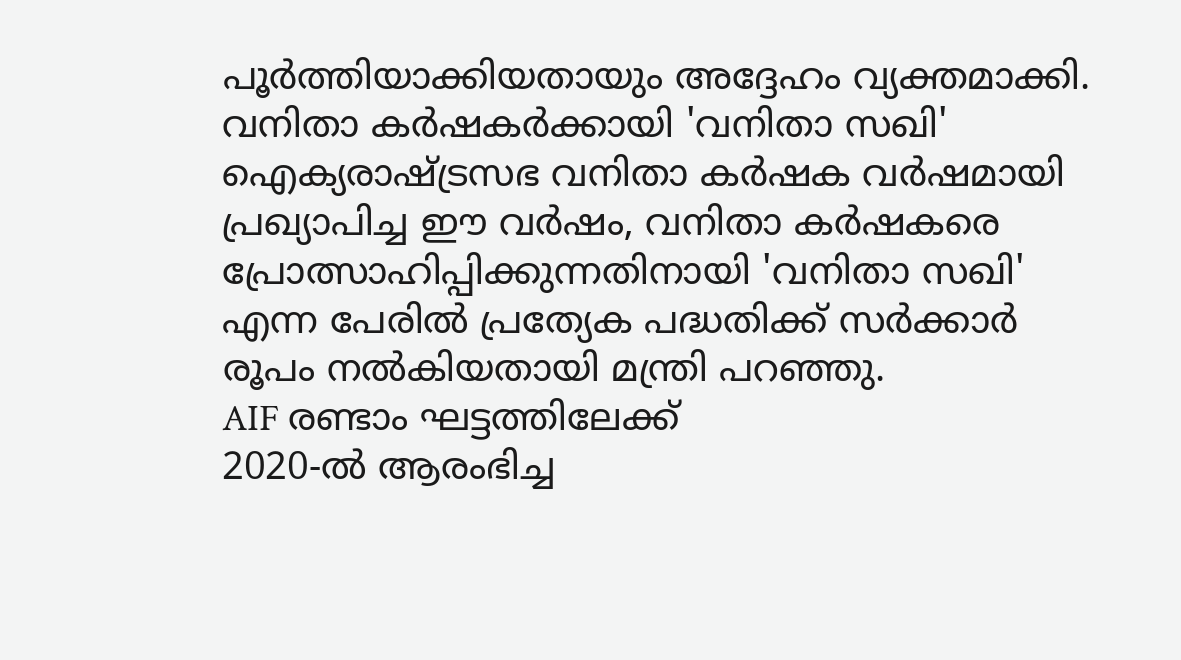പൂർത്തിയാക്കിയതായും അദ്ദേഹം വ്യക്തമാക്കി.
വനിതാ കർഷകർക്കായി 'വനിതാ സഖി'
ഐക്യരാഷ്ട്രസഭ വനിതാ കർഷക വർഷമായി പ്രഖ്യാപിച്ച ഈ വർഷം, വനിതാ കർഷകരെ പ്രോത്സാഹിപ്പിക്കുന്നതിനായി 'വനിതാ സഖി' എന്ന പേരിൽ പ്രത്യേക പദ്ധതിക്ക് സർക്കാർ രൂപം നൽകിയതായി മന്ത്രി പറഞ്ഞു.
AIF രണ്ടാം ഘട്ടത്തിലേക്ക്
2020-ൽ ആരംഭിച്ച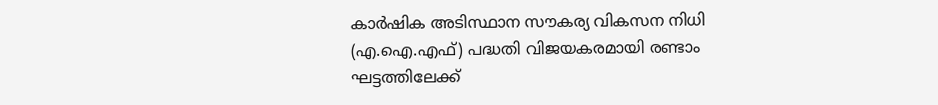കാർഷിക അടിസ്ഥാന സൗകര്യ വികസന നിധി (എ.ഐ.എഫ്) പദ്ധതി വിജയകരമായി രണ്ടാം ഘട്ടത്തിലേക്ക്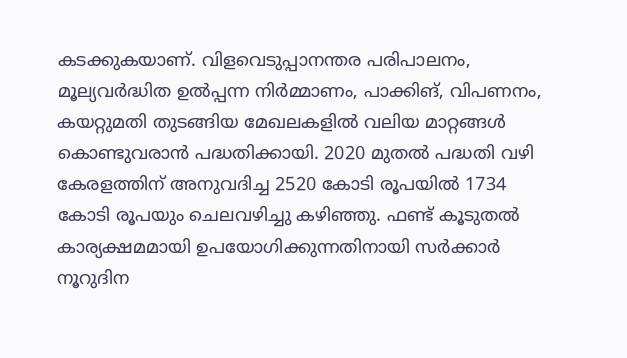കടക്കുകയാണ്. വിളവെടുപ്പാനന്തര പരിപാലനം, മൂല്യവർദ്ധിത ഉൽപ്പന്ന നിർമ്മാണം, പാക്കിങ്, വിപണനം, കയറ്റുമതി തുടങ്ങിയ മേഖലകളിൽ വലിയ മാറ്റങ്ങൾ കൊണ്ടുവരാൻ പദ്ധതിക്കായി. 2020 മുതൽ പദ്ധതി വഴി കേരളത്തിന് അനുവദിച്ച 2520 കോടി രൂപയിൽ 1734 കോടി രൂപയും ചെലവഴിച്ചു കഴിഞ്ഞു. ഫണ്ട് കൂടുതൽ കാര്യക്ഷമമായി ഉപയോഗിക്കുന്നതിനായി സർക്കാർ നൂറുദിന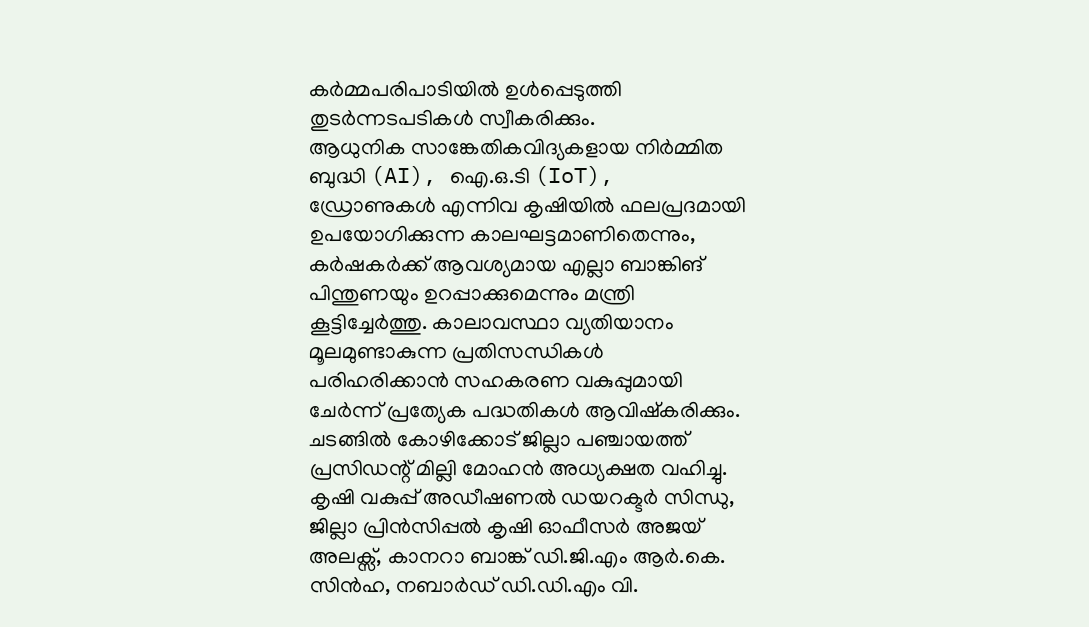കർമ്മപരിപാടിയിൽ ഉൾപ്പെടുത്തി തുടർന്നടപടികൾ സ്വീകരിക്കും.
ആധുനിക സാങ്കേതികവിദ്യകളായ നിർമ്മിത ബുദ്ധി (AI), ഐ.ഒ.ടി (IoT), ഡ്രോണുകൾ എന്നിവ കൃഷിയിൽ ഫലപ്രദമായി ഉപയോഗിക്കുന്ന കാലഘട്ടമാണിതെന്നും, കർഷകർക്ക് ആവശ്യമായ എല്ലാ ബാങ്കിങ് പിന്തുണയും ഉറപ്പാക്കുമെന്നും മന്ത്രി കൂട്ടിച്ചേർത്തു. കാലാവസ്ഥാ വ്യതിയാനം മൂലമുണ്ടാകുന്ന പ്രതിസന്ധികൾ പരിഹരിക്കാൻ സഹകരണ വകുപ്പുമായി ചേർന്ന് പ്രത്യേക പദ്ധതികൾ ആവിഷ്കരിക്കും.
ചടങ്ങിൽ കോഴിക്കോട് ജില്ലാ പഞ്ചായത്ത് പ്രസിഡന്റ് മില്ലി മോഹൻ അധ്യക്ഷത വഹിച്ചു. കൃഷി വകുപ്പ് അഡീഷണൽ ഡയറക്ടർ സിന്ധു, ജില്ലാ പ്രിൻസിപ്പൽ കൃഷി ഓഫീസർ അജയ് അലക്സ്, കാനറാ ബാങ്ക് ഡി.ജി.എം ആർ.കെ. സിൻഹ, നബാർഡ് ഡി.ഡി.എം വി.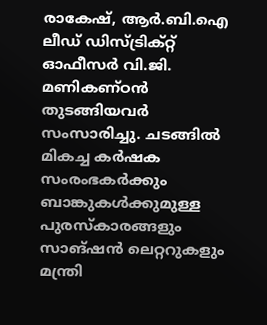രാകേഷ്, ആർ.ബി.ഐ ലീഡ് ഡിസ്ട്രിക്റ്റ് ഓഫീസർ വി.ജി. മണികണ്ഠൻ തുടങ്ങിയവർ സംസാരിച്ചു. ചടങ്ങിൽ മികച്ച കർഷക സംരംഭകർക്കും ബാങ്കുകൾക്കുമുള്ള പുരസ്കാരങ്ങളും സാങ്ഷൻ ലെറ്ററുകളും മന്ത്രി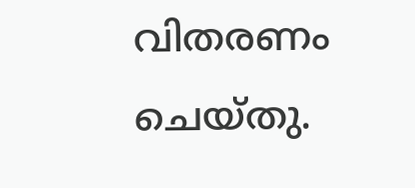വിതരണം ചെയ്തു.